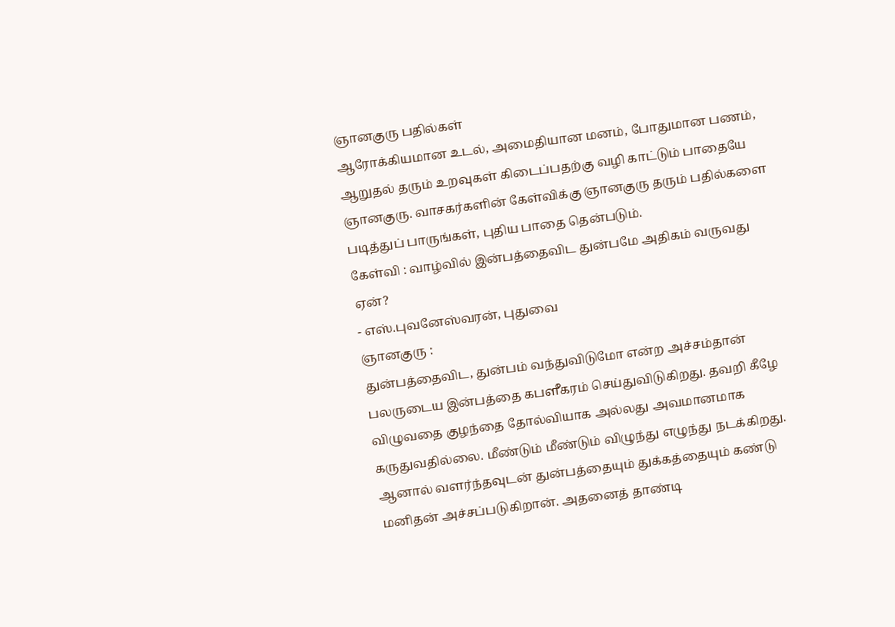ஞானகுரு பதில்கள்
ஆரோக்கியமான உடல், அமைதியான மனம், போதுமான பணம், ஆறுதல் தரும் உறவுகள் கிடைப்பதற்கு வழி காட்டும் பாதையே ஞானகுரு. வாசகர்களின் கேள்விக்கு ஞானகுரு தரும் பதில்களை படித்துப் பாருங்கள், புதிய பாதை தென்படும்.
கேள்வி : வாழ்வில் இன்பத்தைவிட துன்பமே அதிகம் வருவது ஏன்?
- எஸ்.புவனேஸ்வரன், புதுவை
ஞானகுரு :
துன்பத்தைவிட, துன்பம் வந்துவிடுமோ என்ற அச்சம்தான் பலருடைய இன்பத்தை கபளீகரம் செய்துவிடுகிறது. தவறி கீழே விழுவதை குழந்தை தோல்வியாக அல்லது அவமானமாக கருதுவதில்லை. மீண்டும் மீண்டும் விழுந்து எழுந்து நடக்கிறது. ஆனால் வளர்ந்தவுடன் துன்பத்தையும் துக்கத்தையும் கண்டு மனிதன் அச்சப்படுகிறான். அதனைத் தாண்டி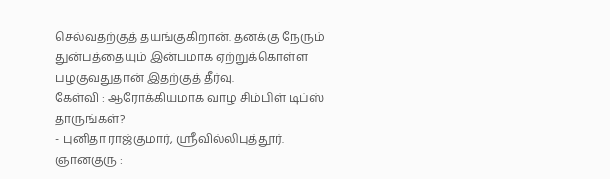செல்வதற்குத் தயங்குகிறான். தனக்கு நேரும் துன்பத்தையும் இன்பமாக ஏற்றுக்கொள்ள பழகுவதுதான் இதற்குத் தீர்வு.
கேள்வி : ஆரோக்கியமாக வாழ சிம்பிள் டிப்ஸ் தாருங்கள்?
- புனிதா ராஜ்குமார், ஶ்ரீவில்லிபுத்தூர்.
ஞானகுரு :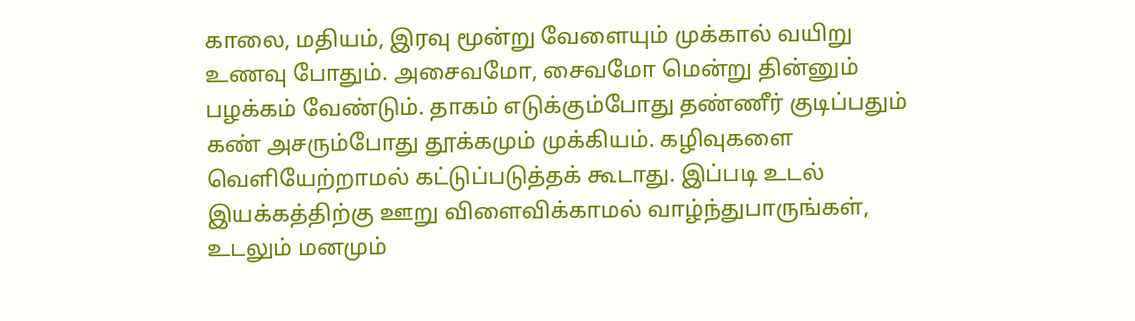காலை, மதியம், இரவு மூன்று வேளையும் முக்கால் வயிறு உணவு போதும். அசைவமோ, சைவமோ மென்று தின்னும் பழக்கம் வேண்டும். தாகம் எடுக்கும்போது தண்ணீர் குடிப்பதும் கண் அசரும்போது தூக்கமும் முக்கியம். கழிவுகளை வெளியேற்றாமல் கட்டுப்படுத்தக் கூடாது. இப்படி உடல் இயக்கத்திற்கு ஊறு விளைவிக்காமல் வாழ்ந்துபாருங்கள், உடலும் மனமும்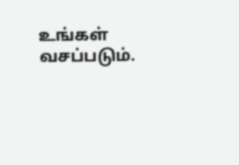உங்கள் வசப்படும்.